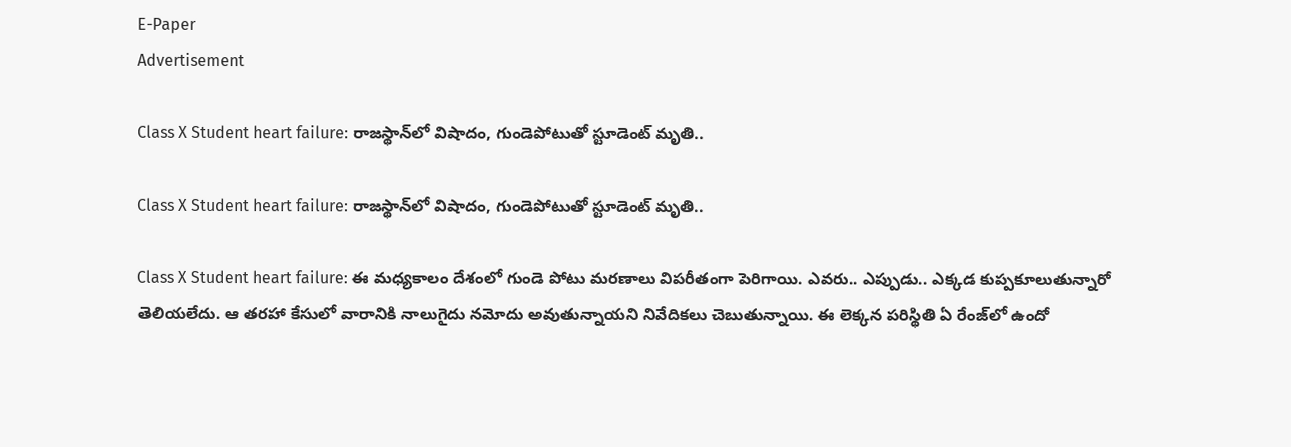E-Paper
Advertisement

Class X Student heart failure: రాజస్థాన్‌లో విషాదం, గుండెపోటుతో స్టూడెంట్ మృతి..

Class X Student heart failure: రాజస్థాన్‌లో విషాదం, గుండెపోటుతో స్టూడెంట్ మృతి..

Class X Student heart failure: ఈ మధ్యకాలం దేశంలో గుండె పోటు మరణాలు విపరీతంగా పెరిగాయి. ఎవరు.. ఎప్పుడు.. ఎక్కడ కుప్పకూలుతున్నారో తెలియలేదు. ఆ తరహా కేసులో వారానికి నాలుగైదు నమోదు అవుతున్నాయని నివేదికలు చెబుతున్నాయి. ఈ లెక్కన పరిస్థితి ఏ రేంజ్‌లో ఉందో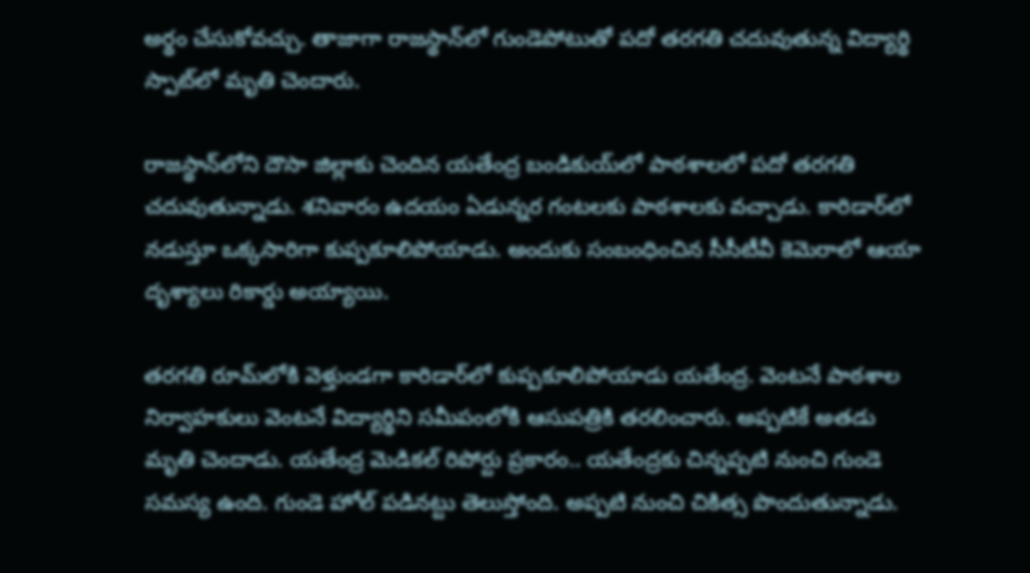అర్థం చేసుకోవచ్చు. తాజాగా రాజస్థాన్‌లో గుండెపోటుతో పదో తరగతి చదువుతున్న విద్యార్థి స్పాట్‌లో మృతి చెందారు.

రాజస్థాన్‌లోని దౌసా జిల్లాకు చెందిన యతేంద్ర బండికుయ్‌లో పాఠశాలలో పదో తరగతి చదువుతున్నాడు. శనివారం ఉదయం ఏడున్నర గంటలకు పాఠశాలకు వచ్చాడు. కారిడార్‌లో నడుస్తూ ఒక్కసారిగా కుప్పకూలిపోయాడు. అందుకు సంబంధించిన సీసీటీవీ కెమెరాలో ఆయా దృశ్యాలు రికార్డు అయ్యాయి.

తరగతి రూమ్‌‌లోకి వెళ్తుండగా కారిడార్‌లో కుప్పకూలిపోయాడు యతేంద్ర. వెంటనే పాఠశాల నిర్వాహకులు వెంటనే విద్యార్థిని సమీపంలోకి ఆసుపత్రికి తరలించారు. అప్పటికే అతడు మృతి చెందాడు. యతేంద్ర మెడికల్ రిపోర్టు ప్రకారం.. యతేంద్రకు చిన్నప్పటి నుంచి గుండె సమస్య ఉంది. గుండె హోల్ పడినట్టు తెలుస్తోంది. అప్పటి నుంచి చికిత్స పొందుతున్నాడు.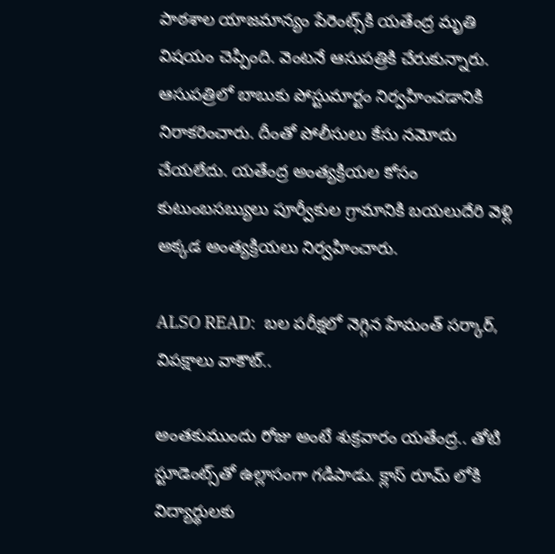పాఠశాల యాజమాన్యం పేరెంట్స్‌కి యతేంద్ర మృతి విషయం చెప్పింది. వెంటనే ఆసుపత్రికి చేరుకున్నారు. ఆసుపత్రిలో బాబుకు పోస్టుమార్టం నిర్వహించడానికి నిరాకరించారు. దీంతో పోలీసులు కేసు నమోదు చేయలేదు. యతేంద్ర అంత్యక్రియల కోసం కుటుంబసబ్యులు పూర్వీకుల గ్రామానికి బయలుదేరి వెళ్లి అక్కడ అంత్యక్రియలు నిర్వహించారు.

ALSO READ:  బల పరీక్షలో నెగ్గిన హేమంత్ సర్కార్, విపక్షాలు వాకౌట్..

అంతకుముందు రోజు అంటే శుక్రవారం యతేంద్ర.. తోటి స్టూడెంట్స్‌తో ఉల్లాసంగా గడిపాడు. క్లాస్ రూమ్ లోకి విద్యార్థులకు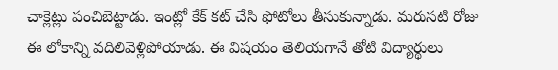చాక్లెట్లు పంచిబెట్టాడు. ఇంట్లో కేక్ కట్ చేసి ఫోటోలు తీసుకున్నాడు. మరుసటి రోజు ఈ లోకాన్ని వదిలివెళ్లిపోయాడు. ఈ విషయం తెలియగానే తోటి విద్యార్థులు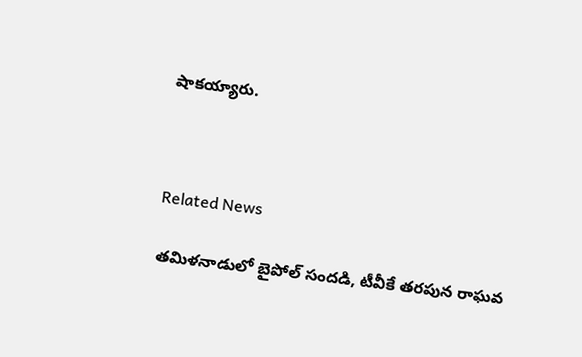షాకయ్యారు.



Related News

తమిళనాడులో బైపోల్ సందడి, టీవీకే తరపున రాఘవ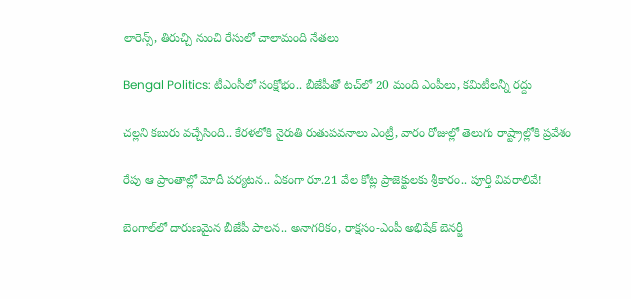లారెన్స్‌, తిరుచ్చి నుంచి రేసులో చాలామంది నేతలు

Bengal Politics: టీఎంసీలో సంక్షోభం.. బీజేపీతో టచ్‌లో 20 మంది ఎంపీలు, కమిటీలన్నీ రద్దు

చల్లని కబురు వచ్చేసింది.. కేరళలోకి నైరుతి రుతుపవనాలు ఎంట్రీ, వారం రోజుల్లో తెలుగు రాష్ట్రాల్లోకి ప్రవేశం

రేపు ఆ ప్రాంతాల్లో మోదీ పర్యటన.. ఏకంగా రూ.21 వేల కోట్ల ప్రాజెక్టులకు శ్రీకారం.. పూర్తి వివరాలివే!

బెంగాల్‌లో దారుణమైన బీజేపీ పాలన.. అనాగరికం, రాక్షసం-ఎంపీ అభిషేక్ బెనర్జీ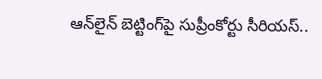ఆన్‌లైన్ బెట్టింగ్‌పై సుప్రీంకోర్టు సీరియస్..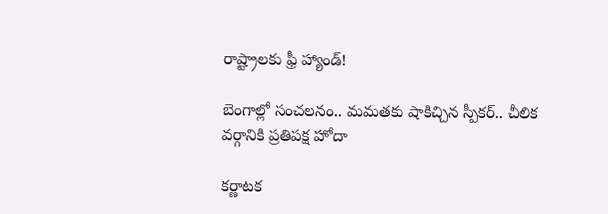రాష్ట్రాలకు ఫ్రీ హ్యాండ్!

బెంగాల్లో సంచలనం.. మమతకు షాకిచ్చిన స్పీకర్.. చీలిక వర్గానికి ప్రతిపక్ష హోదా

కర్ణాటక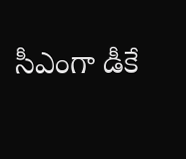సీఎంగా డీకే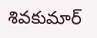శివకుమార్‌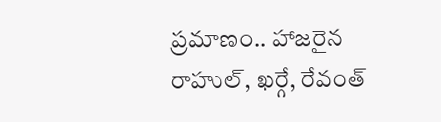ప్రమాణం.. హాజరైన రాహుల్, ఖర్గే, రేవంత్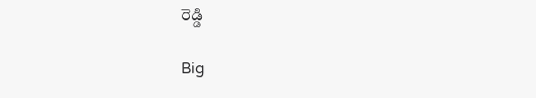రెడ్డి

Big